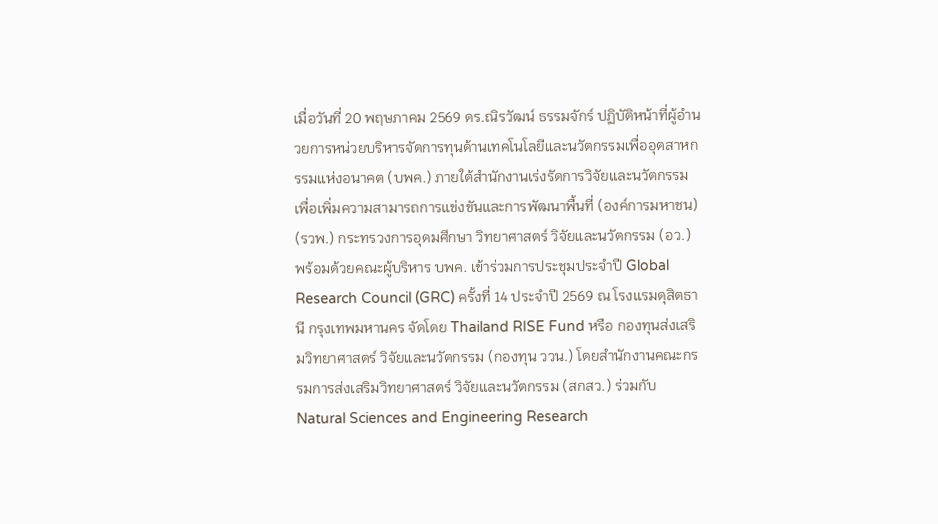เมื่อวันที่ 20 พฤษภาคม 2569 ดร.ณิรวัฒน์ ธรรมจักร์ ปฏิบัติหน้าที่ผู้อำนวยการหน่วยบริหารจัดการทุนด้านเทคโนโลยีและนวัตกรรมเพื่ออุตสาหกรรมแห่งอนาคต (บพค.) ภายใต้สำนักงานเร่งรัดการวิจัยและนวัตกรรมเพื่อเพิ่มความสามารถการแข่งขันและการพัฒนาพื้นที่ (องค์การมหาชน) (รวพ.) กระทรวงการอุดมศึกษา วิทยาศาสตร์ วิจัยและนวัตกรรม (อว.) พร้อมด้วยคณะผู้บริหาร บพค. เข้าร่วมการประชุมประจำปี Global Research Council (GRC) ครั้งที่ 14 ประจำปี 2569 ณ โรงแรมดุสิตธานี กรุงเทพมหานคร จัดโดย Thailand RISE Fund หรือ กองทุนส่งเสริมวิทยาศาสตร์ วิจัยและนวัตกรรม (กองทุน ววน.) โดยสำนักงานคณะกรรมการส่งเสริมวิทยาศาสตร์ วิจัยและนวัตกรรม (สกสว.) ร่วมกับ Natural Sciences and Engineering Research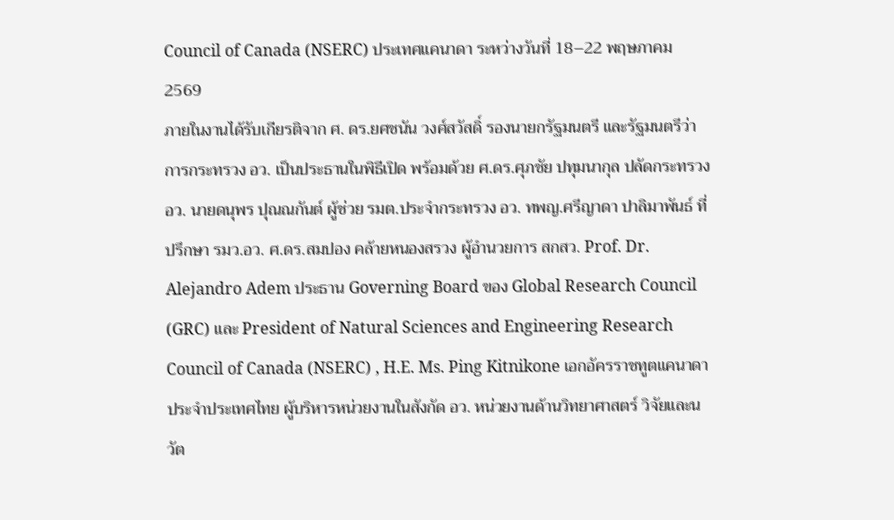Council of Canada (NSERC) ประเทศแคนาดา ระหว่างวันที่ 18–22 พฤษภาคม 2569
ภายในงานได้รับเกียรติจาก ศ. ดร.ยศชนัน วงศ์สวัสดิ์ รองนายกรัฐมนตรี และรัฐมนตรีว่าการกระทรวง อว. เป็นประธานในพิธีเปิด พร้อมด้วย ศ.ดร.ศุภชัย ปทุมนากุล ปลัดกระทรวง อว. นายดนุพร ปุณณกันต์ ผู้ช่วย รมต.ประจำกระทรวง อว. ทพญ.ศรีญาดา ปาลิมาพันธ์ ที่ปรึกษา รมว.อว. ศ.ดร.สมปอง คล้ายหนองสรวง ผู้อำนวยการ สกสว. Prof. Dr. Alejandro Adem ประธาน Governing Board ของ Global Research Council (GRC) และ President of Natural Sciences and Engineering Research Council of Canada (NSERC) , H.E. Ms. Ping Kitnikone เอกอัครราชทูตแคนาดาประจำประเทศไทย ผู้บริหารหน่วยงานในสังกัด อว. หน่วยงานด้านวิทยาศาสตร์ วิจัยและนวัต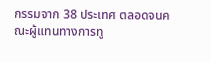กรรมจาก 38 ประเทศ ตลอดจนคณะผู้แทนทางการทู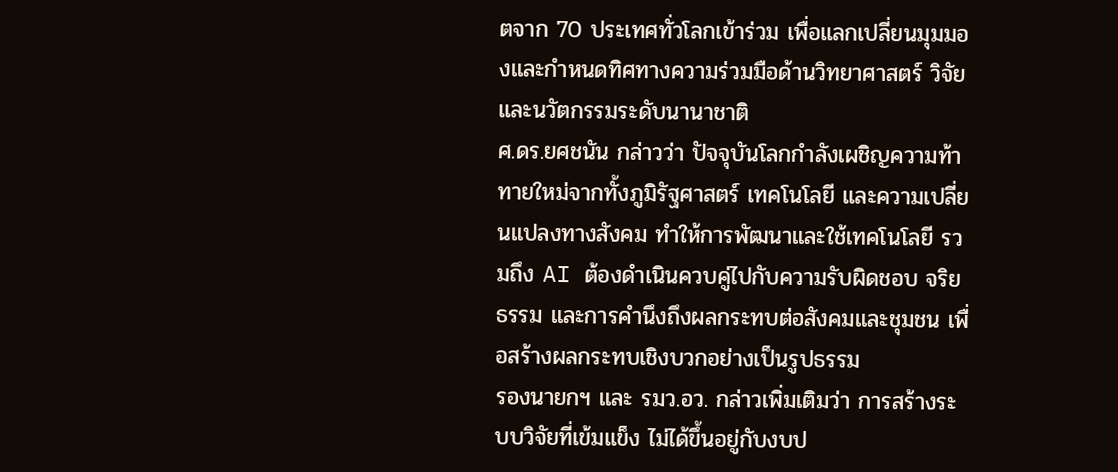ตจาก 70 ประเทศทั่วโลกเข้าร่วม เพื่อแลกเปลี่ยนมุมมองและกำหนดทิศทางความร่วมมือด้านวิทยาศาสตร์ วิจัย และนวัตกรรมระดับนานาชาติ
ศ.ดร.ยศชนัน กล่าวว่า ปัจจุบันโลกกำลังเผชิญความท้าทายใหม่จากทั้งภูมิรัฐศาสตร์ เทคโนโลยี และความเปลี่ยนแปลงทางสังคม ทำให้การพัฒนาและใช้เทคโนโลยี รวมถึง AI ต้องดำเนินควบคู่ไปกับความรับผิดชอบ จริยธรรม และการคำนึงถึงผลกระทบต่อสังคมและชุมชน เพื่อสร้างผลกระทบเชิงบวกอย่างเป็นรูปธรรม
รองนายกฯ และ รมว.อว. กล่าวเพิ่มเติมว่า การสร้างระบบวิจัยที่เข้มแข็ง ไม่ได้ขึ้นอยู่กับงบป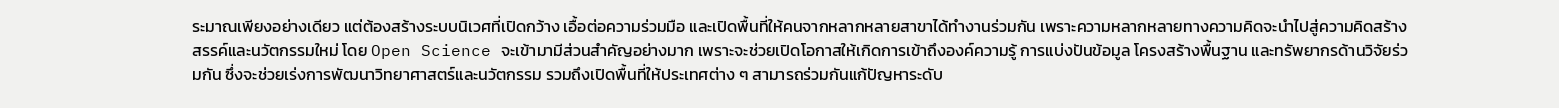ระมาณเพียงอย่างเดียว แต่ต้องสร้างระบบนิเวศที่เปิดกว้าง เอื้อต่อความร่วมมือ และเปิดพื้นที่ให้คนจากหลากหลายสาขาได้ทำงานร่วมกัน เพราะความหลากหลายทางความคิดจะนำไปสู่ความคิดสร้างสรรค์และนวัตกรรมใหม่ โดย Open Science จะเข้ามามีส่วนสำคัญอย่างมาก เพราะจะช่วยเปิดโอกาสให้เกิดการเข้าถึงองค์ความรู้ การแบ่งปันข้อมูล โครงสร้างพื้นฐาน และทรัพยากรด้านวิจัยร่วมกัน ซึ่งจะช่วยเร่งการพัฒนาวิทยาศาสตร์และนวัตกรรม รวมถึงเปิดพื้นที่ให้ประเทศต่าง ๆ สามารถร่วมกันแก้ปัญหาระดับ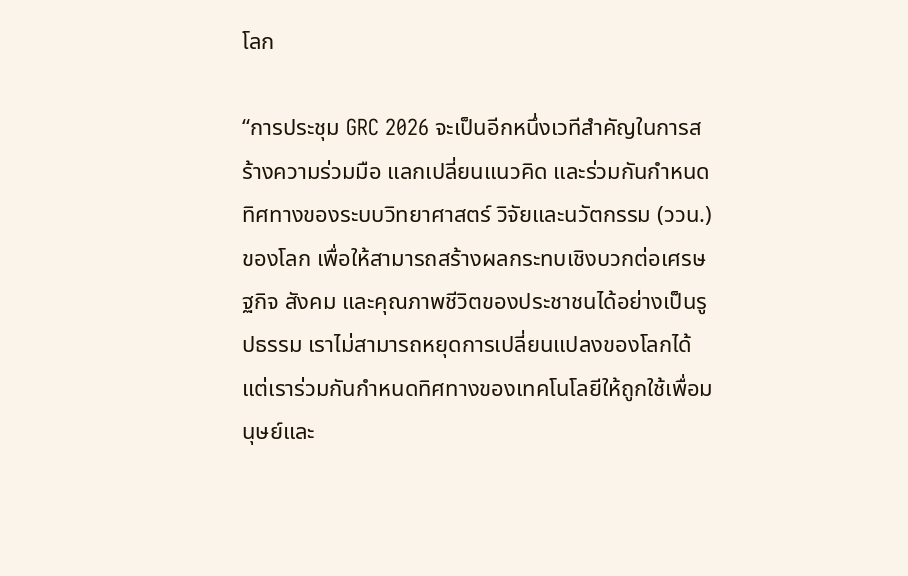โลก

“การประชุม GRC 2026 จะเป็นอีกหนึ่งเวทีสำคัญในการสร้างความร่วมมือ แลกเปลี่ยนแนวคิด และร่วมกันกำหนดทิศทางของระบบวิทยาศาสตร์ วิจัยและนวัตกรรม (ววน.) ของโลก เพื่อให้สามารถสร้างผลกระทบเชิงบวกต่อเศรษฐกิจ สังคม และคุณภาพชีวิตของประชาชนได้อย่างเป็นรูปธรรม เราไม่สามารถหยุดการเปลี่ยนแปลงของโลกได้ แต่เราร่วมกันกำหนดทิศทางของเทคโนโลยีให้ถูกใช้เพื่อมนุษย์และ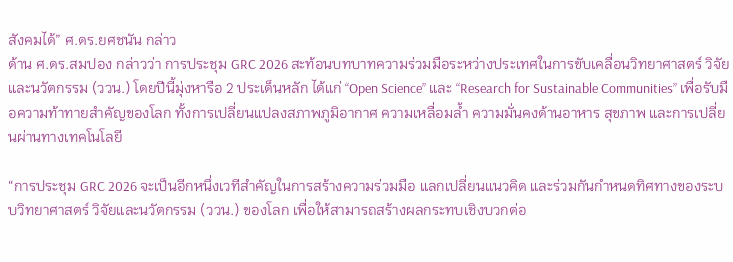สังคมได้” ศ.ดร.ยศชนัน กล่าว
ด้าน ศ.ดร.สมปอง กล่าวว่า การประชุม GRC 2026 สะท้อนบทบาทความร่วมมือระหว่างประเทศในการขับเคลื่อนวิทยาศาสตร์ วิจัยและนวัตกรรม (ววน.) โดยปีนี้มุ่งหารือ 2 ประเด็นหลัก ได้แก่ “Open Science” และ “Research for Sustainable Communities” เพื่อรับมือความท้าทายสำคัญของโลก ทั้งการเปลี่ยนแปลงสภาพภูมิอากาศ ความเหลื่อมล้ำ ความมั่นคงด้านอาหาร สุขภาพ และการเปลี่ยนผ่านทางเทคโนโลยี

“การประชุม GRC 2026 จะเป็นอีกหนึ่งเวทีสำคัญในการสร้างความร่วมมือ แลกเปลี่ยนแนวคิด และร่วมกันกำหนดทิศทางของระบบวิทยาศาสตร์ วิจัยและนวัตกรรม (ววน.) ของโลก เพื่อให้สามารถสร้างผลกระทบเชิงบวกต่อ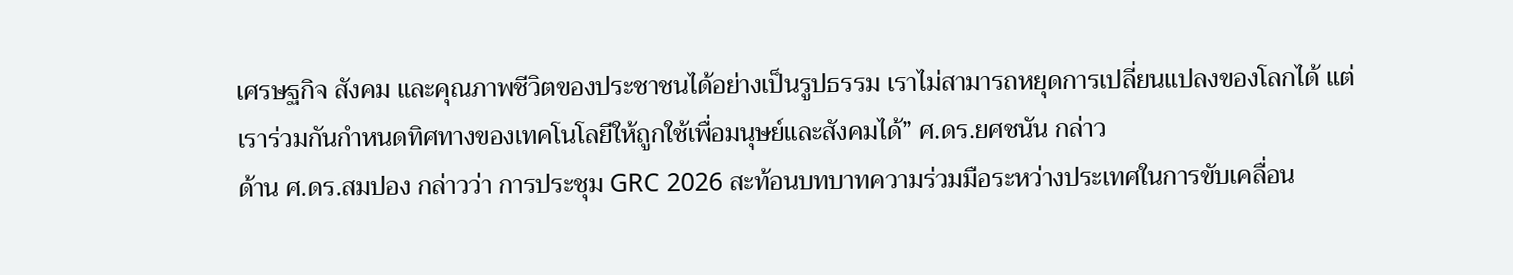เศรษฐกิจ สังคม และคุณภาพชีวิตของประชาชนได้อย่างเป็นรูปธรรม เราไม่สามารถหยุดการเปลี่ยนแปลงของโลกได้ แต่เราร่วมกันกำหนดทิศทางของเทคโนโลยีให้ถูกใช้เพื่อมนุษย์และสังคมได้” ศ.ดร.ยศชนัน กล่าว
ด้าน ศ.ดร.สมปอง กล่าวว่า การประชุม GRC 2026 สะท้อนบทบาทความร่วมมือระหว่างประเทศในการขับเคลื่อน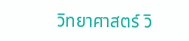วิทยาศาสตร์ วิ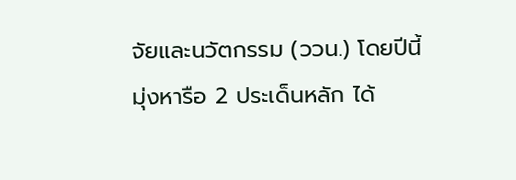จัยและนวัตกรรม (ววน.) โดยปีนี้มุ่งหารือ 2 ประเด็นหลัก ได้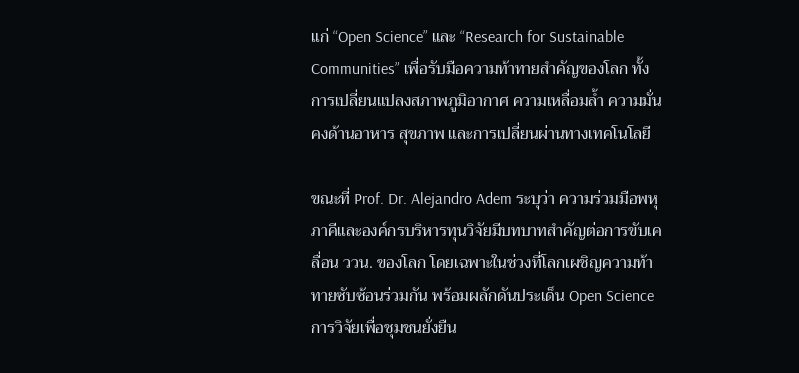แก่ “Open Science” และ “Research for Sustainable Communities” เพื่อรับมือความท้าทายสำคัญของโลก ทั้งการเปลี่ยนแปลงสภาพภูมิอากาศ ความเหลื่อมล้ำ ความมั่นคงด้านอาหาร สุขภาพ และการเปลี่ยนผ่านทางเทคโนโลยี

ขณะที่ Prof. Dr. Alejandro Adem ระบุว่า ความร่วมมือพหุภาคีและองค์กรบริหารทุนวิจัยมีบทบาทสำคัญต่อการขับเคลื่อน ววน. ของโลก โดยเฉพาะในช่วงที่โลกเผชิญความท้าทายซับซ้อนร่วมกัน พร้อมผลักดันประเด็น Open Science การวิจัยเพื่อชุมชนยั่งยืน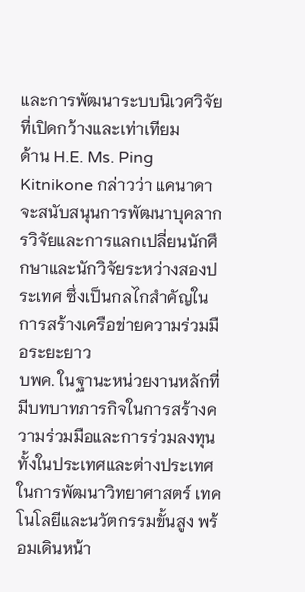และการพัฒนาระบบนิเวศวิจัยที่เปิดกว้างและเท่าเทียม
ด้าน H.E. Ms. Ping Kitnikone กล่าวว่า แคนาดาจะสนับสนุนการพัฒนาบุคลากรวิจัยและการแลกเปลี่ยนนักศึกษาและนักวิจัยระหว่างสองประเทศ ซึ่งเป็นกลไกสำคัญในการสร้างเครือข่ายความร่วมมือระยะยาว
บพค. ในฐานะหน่วยงานหลักที่มีบทบาทภารกิจในการสร้างความร่วมมือและการร่วมลงทุนทั้งในประเทศและต่างประเทศในการพัฒนาวิทยาศาสตร์ เทคโนโลยีและนวัตกรรมขั้นสูง พร้อมเดินหน้า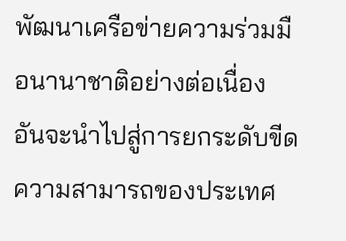พัฒนาเครือข่ายความร่วมมือนานาชาติอย่างต่อเนื่อง อันจะนำไปสู่การยกระดับขีดความสามารถของประเทศ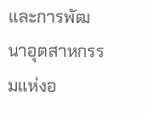และการพัฒนาอุตสาหกรรมแห่งอ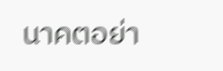นาคตอย่า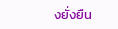งยั่งยืน